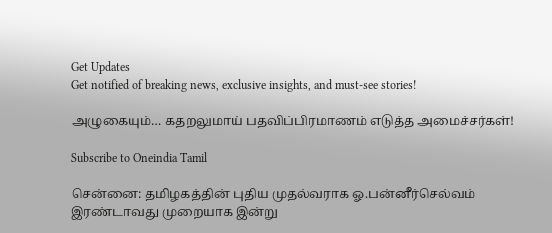Get Updates
Get notified of breaking news, exclusive insights, and must-see stories!

அழுகையும்… கதறலுமாய் பதவிப்பிரமாணம் எடுத்த அமைச்சர்கள்!

Subscribe to Oneindia Tamil

சென்னை: தமிழகத்தின் புதிய முதல்வராக ஓ.பன்னீர்செல்வம் இரண்டாவது முறையாக இன்று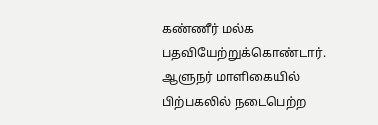கண்ணீர் மல்க பதவியேற்றுக்கொண்டார். ஆளுநர் மாளிகையில் பிற்பகலில் நடைபெற்ற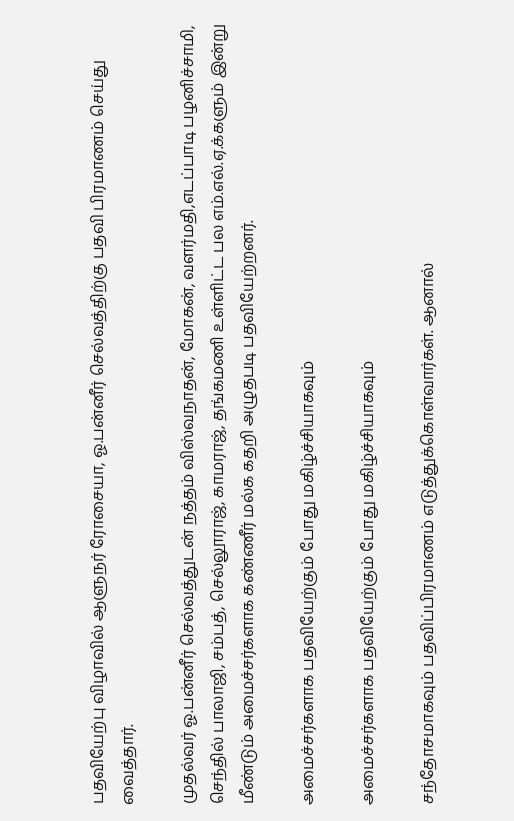பதவியேற்பு விழாவில் ஆளுநர் ரோசையா, ஓ.பன்னீர் செல்வத்திற்கு பதவி பிரமாணம் செய்து வைத்தார்.

முதல்வர் ஓ.பன்னீர் செல்வத்துடன் நத்தம் விஸ்வநாதன், மோகன், வளர்மதி,எடப்பாடி பழனிச்சாமி, செந்தில் பாலாஜி, சம்பத், செல்லூராஜ், காமராஜ், தங்கமணி உள்ளிட்ட பல எம்.எல்.ஏ.க்களும் இன்று மீண்டும் அமைச்சர்களாக கண்ணீர் மல்க கதறி அழுதபடி பதவியேற்றனர்.

அமைச்சர்களாக பதவியேற்கும் போது மகிழ்ச்சியாகவும்

அமைச்சர்களாக பதவியேற்கும் போது மகிழ்ச்சியாகவும்

சந்தோசமாகவும் பதவிப்பிரமாணம் எடுத்துக்கொள்வார்கள். ஆனால்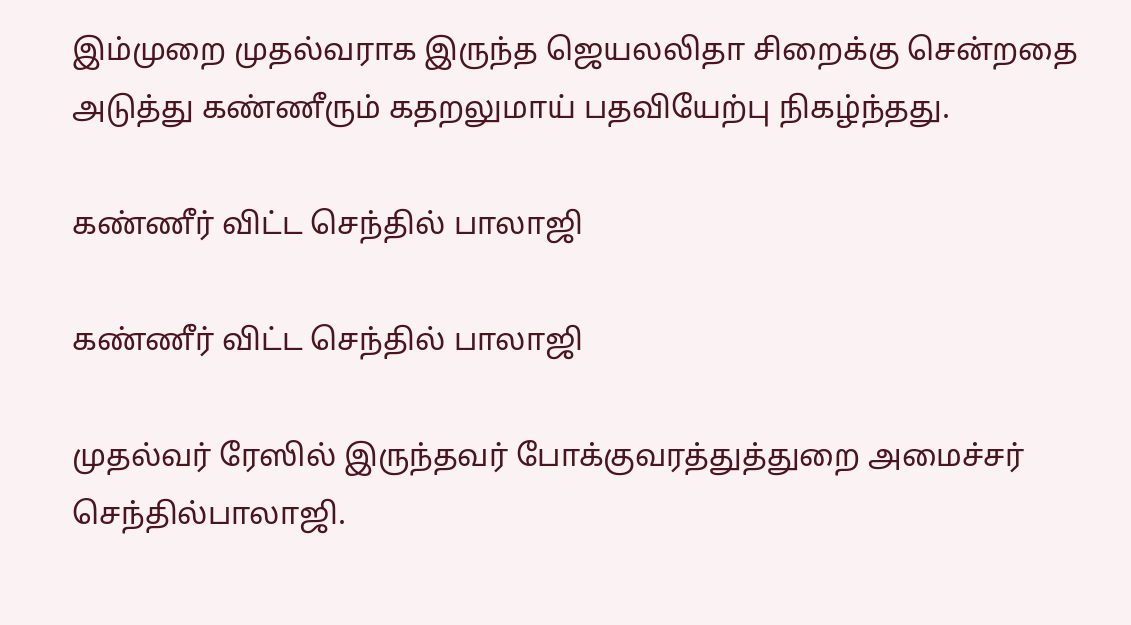இம்முறை முதல்வராக இருந்த ஜெயலலிதா சிறைக்கு சென்றதை அடுத்து கண்ணீரும் கதறலுமாய் பதவியேற்பு நிகழ்ந்தது.

கண்ணீர் விட்ட செந்தில் பாலாஜி

கண்ணீர் விட்ட செந்தில் பாலாஜி

முதல்வர் ரேஸில் இருந்தவர் போக்குவரத்துத்துறை அமைச்சர் செந்தில்பாலாஜி.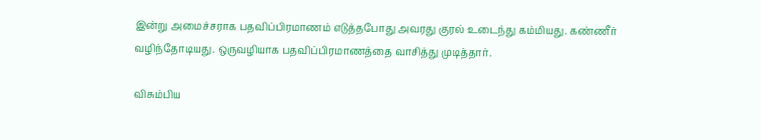இன்று அமைச்சராக பதவிப்பிரமாணம் எடுத்தபோது அவரது குரல் உடைந்து கம்மியது. கண்ணீர் வழிந்தோடியது. ஒருவழியாக பதவிப்பிரமாணத்தை வாசித்து முடித்தார்.

விசும்பிய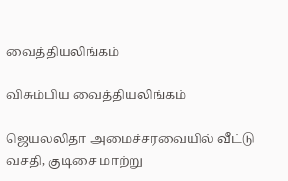வைத்தியலிங்கம்

விசும்பிய வைத்தியலிங்கம்

ஜெயலலிதா அமைச்சரவையில் வீட்டு வசதி, குடிசை மாற்று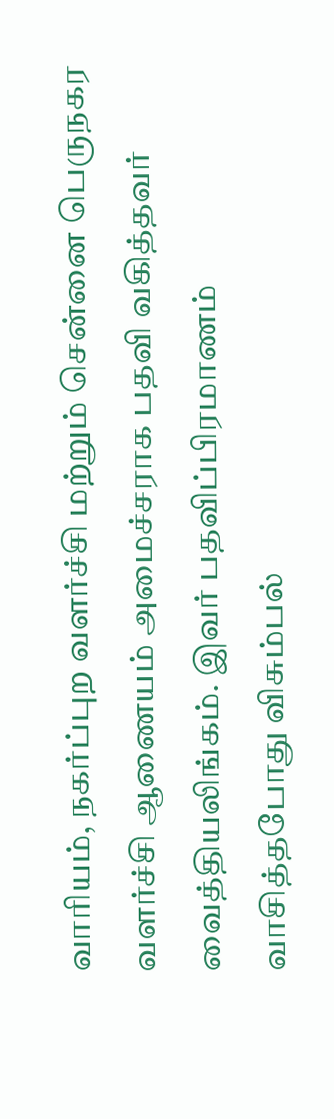வாரியம், நகர்ப்புற வளர்ச்சி மற்றும் சென்னை பெருநகர வளர்ச்சி ஆணையம் அமைச்சராக பதவி வகித்தவர் வைத்தியலிங்கம். இவர் பதவிப்பிரமாணம் வாசித்தபோது விசும்பல்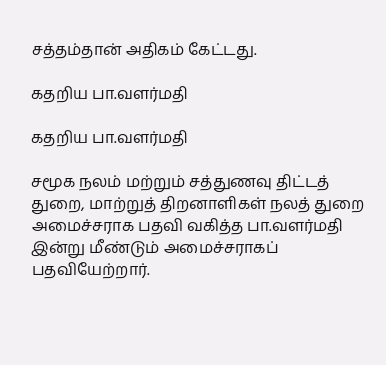சத்தம்தான் அதிகம் கேட்டது.

கதறிய பா.வளர்மதி

கதறிய பா.வளர்மதி

சமூக நலம் மற்றும் சத்துணவு திட்டத் துறை, மாற்றுத் திறனாளிகள் நலத் துறை அமைச்சராக பதவி வகித்த பா.வளர்மதி இன்று மீண்டும் அமைச்சராகப் பதவியேற்றார்.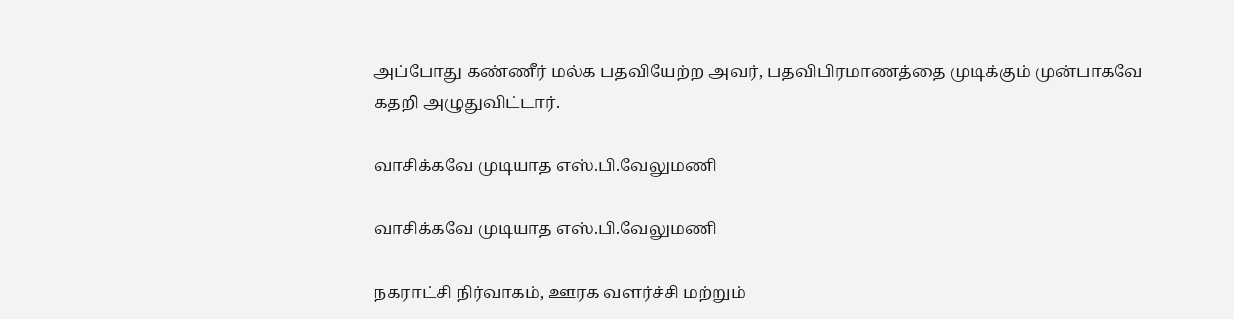அப்போது கண்ணீர் மல்க பதவியேற்ற அவர், பதவிபிரமாணத்தை முடிக்கும் முன்பாகவே கதறி அழுதுவிட்டார்.

வாசிக்கவே முடியாத எஸ்.பி.வேலுமணி

வாசிக்கவே முடியாத எஸ்.பி.வேலுமணி

நகராட்சி நிர்வாகம், ஊரக வளர்ச்சி மற்றும்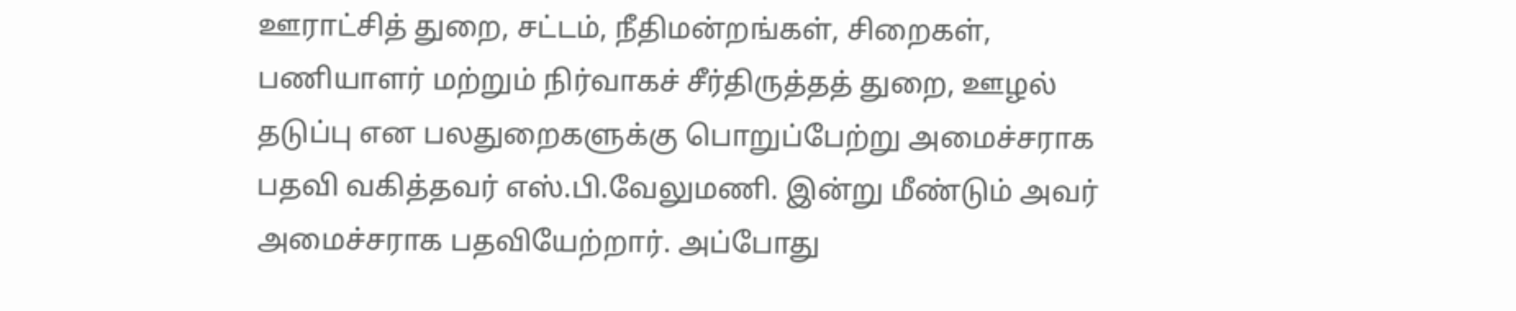ஊராட்சித் துறை, சட்டம், நீதிமன்றங்கள், சிறைகள், பணியாளர் மற்றும் நிர்வாகச் சீர்திருத்தத் துறை, ஊழல் தடுப்பு என பலதுறைகளுக்கு பொறுப்பேற்று அமைச்சராக பதவி வகித்தவர் எஸ்.பி.வேலுமணி. இன்று மீண்டும் அவர் அமைச்சராக பதவியேற்றார். அப்போது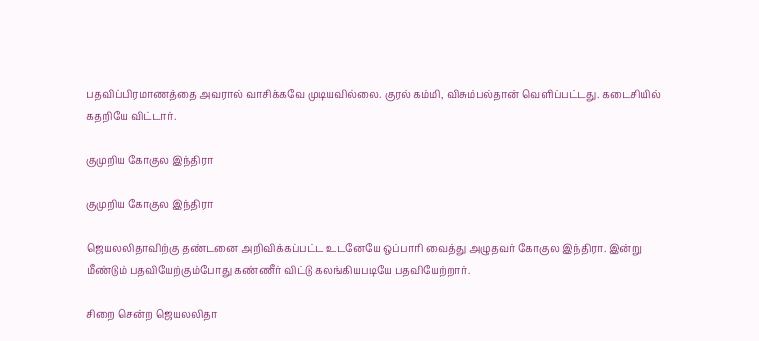பதவிப்பிரமாணத்தை அவரால் வாசிக்கவே முடியவில்லை. குரல் கம்மி, விசும்பல்தான் வெளிப்பட்டது. கடைசியில் கதறியே விட்டார்.

குமுறிய கோகுல இந்திரா

குமுறிய கோகுல இந்திரா

ஜெயலலிதாவிற்கு தண்டனை அறிவிக்கப்பட்ட உடனேயே ஒப்பாரி வைத்து அழுதவர் கோகுல இந்திரா. இன்று மீண்டும் பதவியேற்கும்போது கண்ணீர் விட்டு கலங்கியபடியே பதவியேற்றார்.

சிறை சென்ற ஜெயலலிதா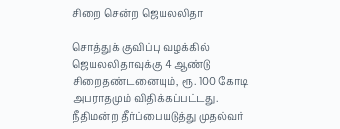சிறை சென்ற ஜெயலலிதா

சொத்துக் குவிப்பு வழக்கில் ஜெயலலிதாவுக்கு 4 ஆண்டு சிறைதண்டனையும், ரூ. 100 கோடி அபராதமும் விதிக்கப்பட்டது. நீதிமன்ற தீர்ப்பையடுத்து முதல்வர்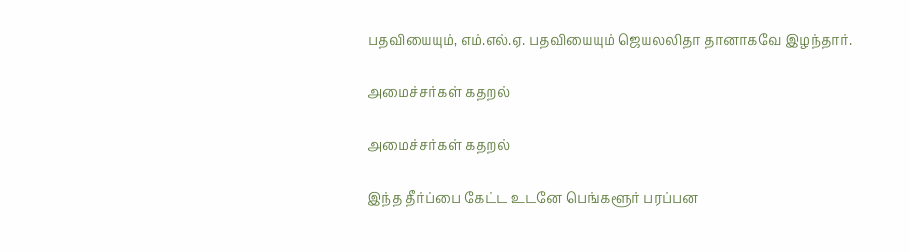பதவியையும், எம்.எல்.ஏ. பதவியையும் ஜெயலலிதா தானாகவே இழந்தார்.

அமைச்சர்கள் கதறல்

அமைச்சர்கள் கதறல்

இந்த தீர்ப்பை கேட்ட உடனே பெங்களூர் பரப்பன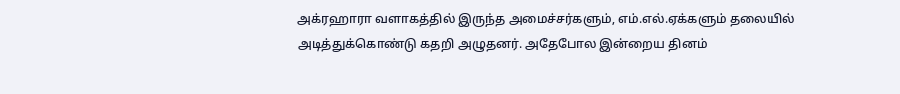அக்ரஹாரா வளாகத்தில் இருந்த அமைச்சர்களும், எம்.எல்.ஏக்களும் தலையில் அடித்துக்கொண்டு கதறி அழுதனர். அதேபோல இன்றைய தினம்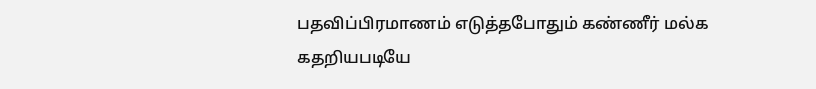பதவிப்பிரமாணம் எடுத்தபோதும் கண்ணீர் மல்க கதறியபடியே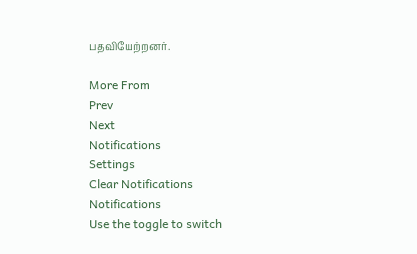பதவியேற்றனர்.

More From
Prev
Next
Notifications
Settings
Clear Notifications
Notifications
Use the toggle to switch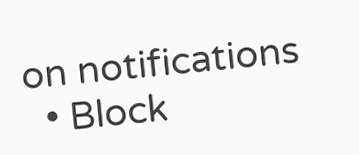on notifications
  • Block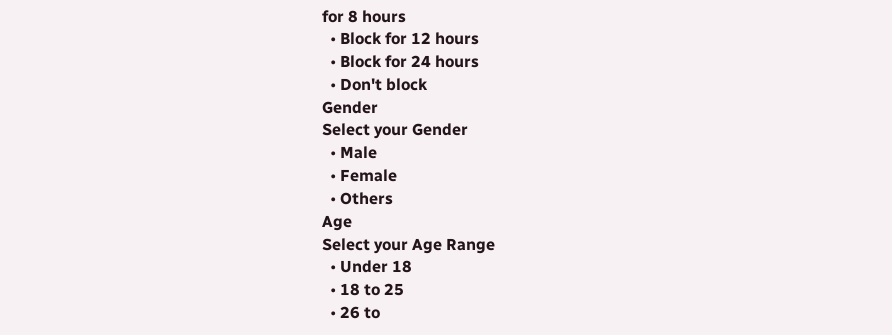for 8 hours
  • Block for 12 hours
  • Block for 24 hours
  • Don't block
Gender
Select your Gender
  • Male
  • Female
  • Others
Age
Select your Age Range
  • Under 18
  • 18 to 25
  • 26 to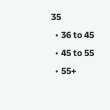35
  • 36 to 45
  • 45 to 55
  • 55+